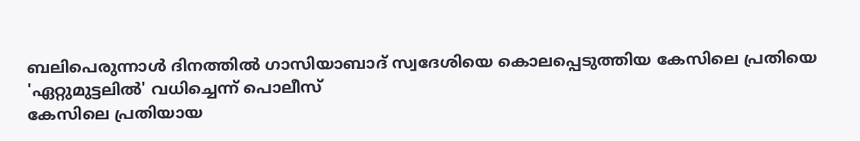ബലിപെരുന്നാൾ ദിനത്തിൽ ഗാസിയാബാദ് സ്വദേശിയെ കൊലപ്പെടുത്തിയ കേസിലെ പ്രതിയെ 'ഏറ്റുമുട്ടലിൽ' വധിച്ചെന്ന് പൊലീസ്
കേസിലെ പ്രതിയായ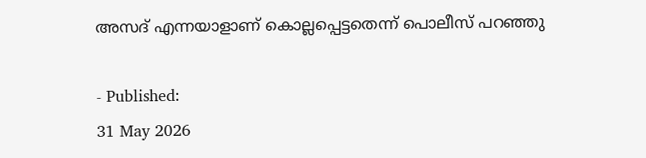അസദ് എന്നയാളാണ് കൊല്ലപ്പെട്ടതെന്ന് പൊലീസ് പറഞ്ഞു

- Published:
31 May 2026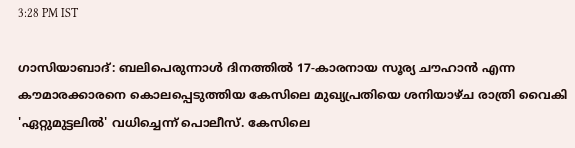3:28 PM IST

ഗാസിയാബാദ്: ബലിപെരുന്നാൾ ദിനത്തിൽ 17-കാരനായ സൂര്യ ചൗഹാൻ എന്ന കൗമാരക്കാരനെ കൊലപ്പെടുത്തിയ കേസിലെ മുഖ്യപ്രതിയെ ശനിയാഴ്ച രാത്രി വൈകി 'ഏറ്റുമുട്ടലിൽ' വധിച്ചെന്ന് പൊലീസ്. കേസിലെ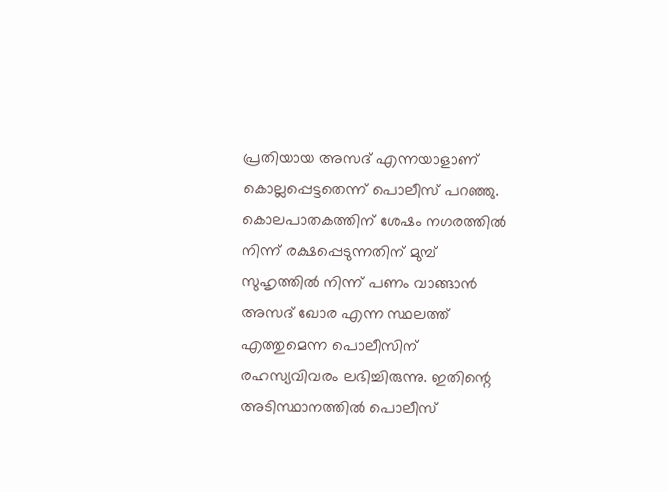പ്രതിയായ അസദ് എന്നയാളാണ് കൊല്ലപ്പെട്ടതെന്ന് പൊലീസ് പറഞ്ഞു. കൊലപാതകത്തിന് ശേഷം നഗരത്തിൽ നിന്ന് രക്ഷപ്പെടുന്നതിന് മുമ്പ് സുഹൃത്തിൽ നിന്ന് പണം വാങ്ങാൻ അസദ് ഖോര എന്ന സ്ഥലത്ത് എത്തുമെന്ന പൊലീസിന് രഹസ്യവിവരം ലഭിച്ചിരുന്നു. ഇതിന്റെ അടിസ്ഥാനത്തിൽ പൊലീസ്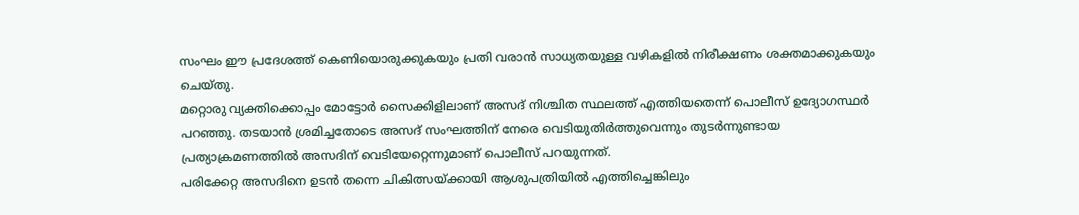സംഘം ഈ പ്രദേശത്ത് കെണിയൊരുക്കുകയും പ്രതി വരാൻ സാധ്യതയുള്ള വഴികളിൽ നിരീക്ഷണം ശക്തമാക്കുകയും ചെയ്തു.
മറ്റൊരു വ്യക്തിക്കൊപ്പം മോട്ടോർ സൈക്കിളിലാണ് അസദ് നിശ്ചിത സ്ഥലത്ത് എത്തിയതെന്ന് പൊലീസ് ഉദ്യോഗസ്ഥർ പറഞ്ഞു. തടയാൻ ശ്രമിച്ചതോടെ അസദ് സംഘത്തിന് നേരെ വെടിയുതിർത്തുവെന്നും തുടർന്നുണ്ടായ പ്രത്യാക്രമണത്തിൽ അസദിന് വെടിയേറ്റെന്നുമാണ് പൊലീസ് പറയുന്നത്.
പരിക്കേറ്റ അസദിനെ ഉടൻ തന്നെ ചികിത്സയ്ക്കായി ആശുപത്രിയിൽ എത്തിച്ചെങ്കിലും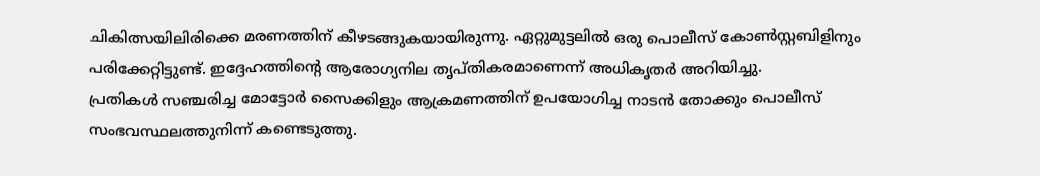ചികിത്സയിലിരിക്കെ മരണത്തിന് കീഴടങ്ങുകയായിരുന്നു. ഏറ്റുമുട്ടലിൽ ഒരു പൊലീസ് കോൺസ്റ്റബിളിനും പരിക്കേറ്റിട്ടുണ്ട്. ഇദ്ദേഹത്തിന്റെ ആരോഗ്യനില തൃപ്തികരമാണെന്ന് അധികൃതർ അറിയിച്ചു.
പ്രതികൾ സഞ്ചരിച്ച മോട്ടോർ സൈക്കിളും ആക്രമണത്തിന് ഉപയോഗിച്ച നാടൻ തോക്കും പൊലീസ് സംഭവസ്ഥലത്തുനിന്ന് കണ്ടെടുത്തു.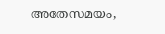അതേസമയം,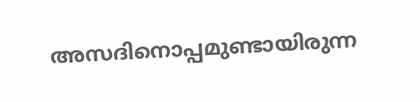അസദിനൊപ്പമുണ്ടായിരുന്ന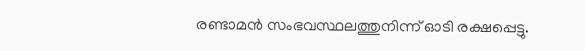രണ്ടാമൻ സംഭവസ്ഥലത്തുനിന്ന് ഓടി രക്ഷപ്പെട്ടു.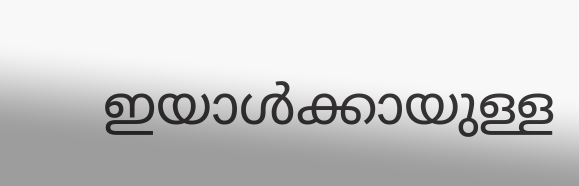ഇയാൾക്കായുള്ള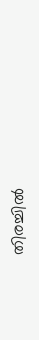തിരച്ചിൽ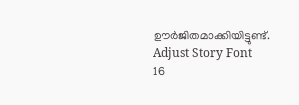ഊർജിതമാക്കിയിട്ടുണ്ട്.
Adjust Story Font
16